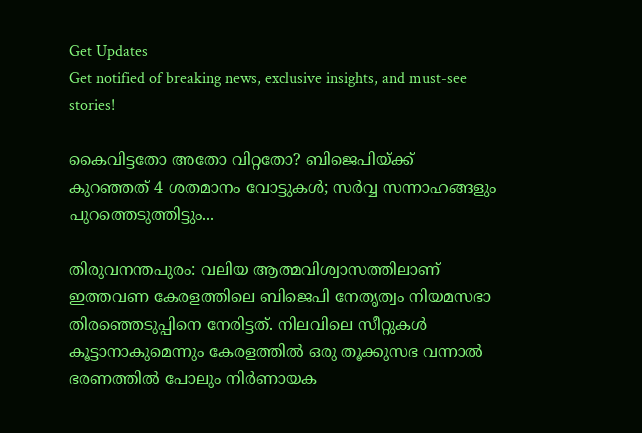Get Updates
Get notified of breaking news, exclusive insights, and must-see stories!

കൈവിട്ടതോ അതോ വിറ്റതോ? ബിജെപിയ്ക്ക് കുറഞ്ഞത് 4 ശതമാനം വോട്ടുകള്‍; സര്‍വ്വ സന്നാഹങ്ങളും പുറത്തെടുത്തിട്ടും...

തിരുവനന്തപുരം: വലിയ ആത്മവിശ്വാസത്തിലാണ് ഇത്തവണ കേരളത്തിലെ ബിജെപി നേതൃത്വം നിയമസഭാ തിരഞ്ഞെടുപ്പിനെ നേരിട്ടത്. നിലവിലെ സീറ്റുകള്‍ കൂട്ടാനാകുമെന്നും കേരളത്തില്‍ ഒരു തൂക്കുസഭ വന്നാല്‍ ഭരണത്തില്‍ പോലും നിര്‍ണായക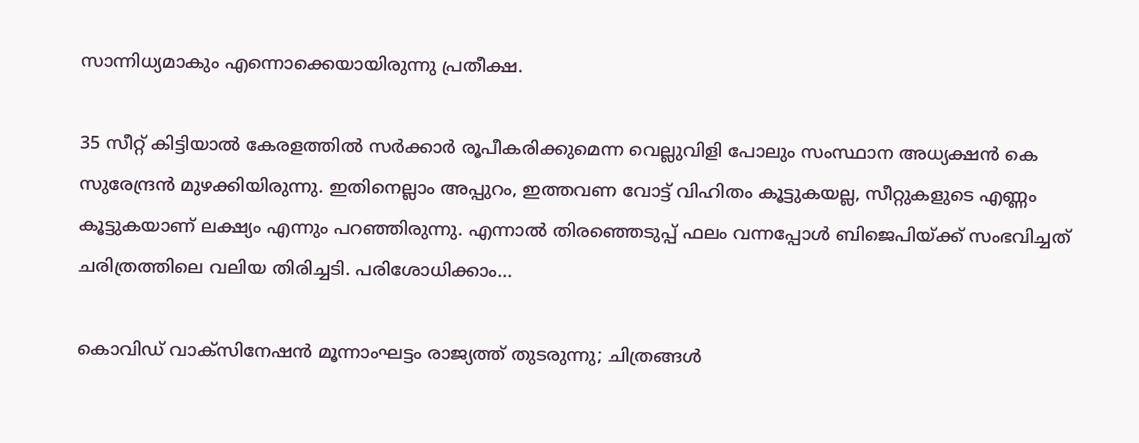സാന്നിധ്യമാകും എന്നൊക്കെയായിരുന്നു പ്രതീക്ഷ.

35 സീറ്റ് കിട്ടിയാല്‍ കേരളത്തില്‍ സര്‍ക്കാര്‍ രൂപീകരിക്കുമെന്ന വെല്ലുവിളി പോലും സംസ്ഥാന അധ്യക്ഷന്‍ കെ സുരേന്ദ്രന്‍ മുഴക്കിയിരുന്നു. ഇതിനെല്ലാം അപ്പുറം, ഇത്തവണ വോട്ട് വിഹിതം കൂട്ടുകയല്ല, സീറ്റുകളുടെ എണ്ണം കൂട്ടുകയാണ് ലക്ഷ്യം എന്നും പറഞ്ഞിരുന്നു. എന്നാല്‍ തിരഞ്ഞെടുപ്പ് ഫലം വന്നപ്പോള്‍ ബിജെപിയ്ക്ക് സംഭവിച്ചത് ചരിത്രത്തിലെ വലിയ തിരിച്ചടി. പരിശോധിക്കാം...

കൊവിഡ് വാക്‌സിനേഷന്‍ മൂന്നാംഘട്ടം രാജ്യത്ത് തുടരുന്നു; ചിത്രങ്ങള്‍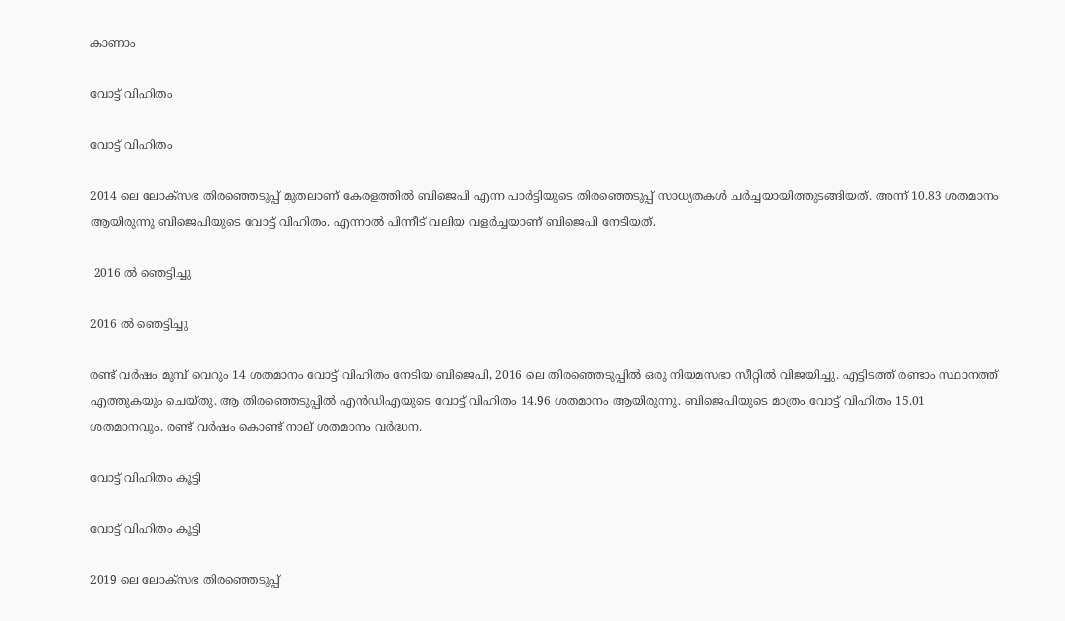കാണാം

വോട്ട് വിഹിതം

വോട്ട് വിഹിതം

2014 ലെ ലോക്‌സഭ തിരഞ്ഞെടുപ്പ് മുതലാണ് കേരളത്തില്‍ ബിജെപി എന്ന പാര്‍ട്ടിയുടെ തിരഞ്ഞെടുപ്പ് സാധ്യതകള്‍ ചര്‍ച്ചയായിത്തുടങ്ങിയത്. അന്ന് 10.83 ശതമാനം ആയിരുന്നു ബിജെപിയുടെ വോട്ട് വിഹിതം. എന്നാല്‍ പിന്നീട് വലിയ വളര്‍ച്ചയാണ് ബിജെപി നേടിയത്.

 2016 ല്‍ ഞെട്ടിച്ചു

2016 ല്‍ ഞെട്ടിച്ചു

രണ്ട് വര്‍ഷം മുമ്പ് വെറും 14 ശതമാനം വോട്ട് വിഹിതം നേടിയ ബിജെപി, 2016 ലെ തിരഞ്ഞെടുപ്പില്‍ ഒരു നിയമസഭാ സീറ്റില്‍ വിജയിച്ചു. എട്ടിടത്ത് രണ്ടാം സ്ഥാനത്ത് എത്തുകയും ചെയ്തു. ആ തിരഞ്ഞെടുപ്പില്‍ എന്‍ഡിഎയുടെ വോട്ട് വിഹിതം 14.96 ശതമാനം ആയിരുന്നു. ബിജെപിയുടെ മാത്രം വോട്ട് വിഹിതം 15.01 ശതമാനവും. രണ്ട് വര്‍ഷം കൊണ്ട് നാല് ശതമാനം വര്‍ദ്ധന.

വോട്ട് വിഹിതം കൂട്ടി

വോട്ട് വിഹിതം കൂട്ടി

2019 ലെ ലോക്‌സഭ തിരഞ്ഞെടുപ്പ്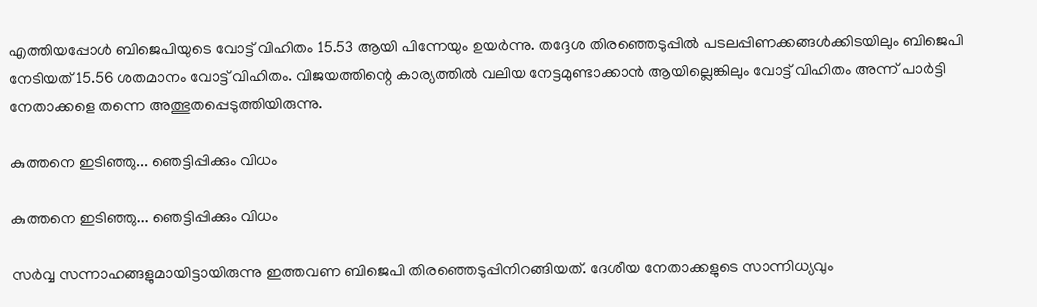എത്തിയപ്പോള്‍ ബിജെപിയുടെ വോട്ട് വിഹിതം 15.53 ആയി പിന്നേയും ഉയര്‍ന്നു. തദ്ദേശ തിരഞ്ഞെടുപ്പില്‍ പടലപ്പിണക്കങ്ങള്‍ക്കിടയിലും ബിജെപി നേടിയത് 15.56 ശതമാനം വോട്ട് വിഹിതം. വിജയത്തിന്റെ കാര്യത്തില്‍ വലിയ നേട്ടമുണ്ടാക്കാന്‍ ആയില്ലെങ്കിലും വോട്ട് വിഹിതം അന്ന് പാര്‍ട്ടി നേതാക്കളെ തന്നെ അത്ഭുതപ്പെടുത്തിയിരുന്നു.

കുത്തനെ ഇടിഞ്ഞു... ഞെട്ടിപ്പിക്കും വിധം

കുത്തനെ ഇടിഞ്ഞു... ഞെട്ടിപ്പിക്കും വിധം

സര്‍വ്വ സന്നാഹങ്ങളുമായിട്ടായിരുന്നു ഇത്തവണ ബിജെപി തിരഞ്ഞെടുപ്പിനിറങ്ങിയത്. ദേശീയ നേതാക്കളുടെ സാന്നിധ്യവും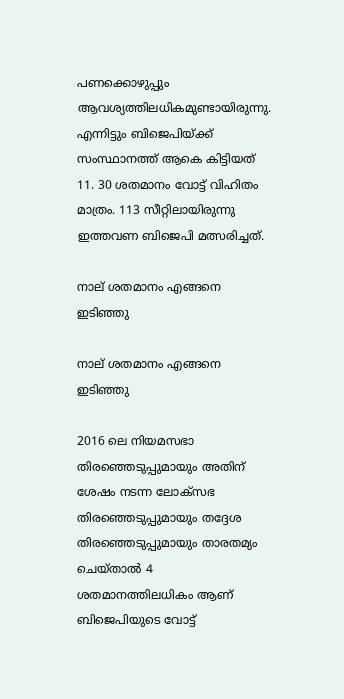പണക്കൊഴുപ്പും ആവശ്യത്തിലധികമുണ്ടായിരുന്നു. എന്നിട്ടും ബിജെപിയ്ക്ക് സംസ്ഥാനത്ത് ആകെ കിട്ടിയത് 11. 30 ശതമാനം വോട്ട് വിഹിതം മാത്രം. 113 സീറ്റിലായിരുന്നു ഇത്തവണ ബിജെപി മത്സരിച്ചത്.

നാല് ശതമാനം എങ്ങനെ ഇടിഞ്ഞു

നാല് ശതമാനം എങ്ങനെ ഇടിഞ്ഞു

2016 ലെ നിയമസഭാ തിരഞ്ഞെടുപ്പുമായും അതിന് ശേഷം നടന്ന ലോക്‌സഭ തിരഞ്ഞെടുപ്പുമായും തദ്ദേശ തിരഞ്ഞെടുപ്പുമായും താരതമ്യം ചെയ്താല്‍ 4 ശതമാനത്തിലധികം ആണ് ബിജെപിയുടെ വോട്ട്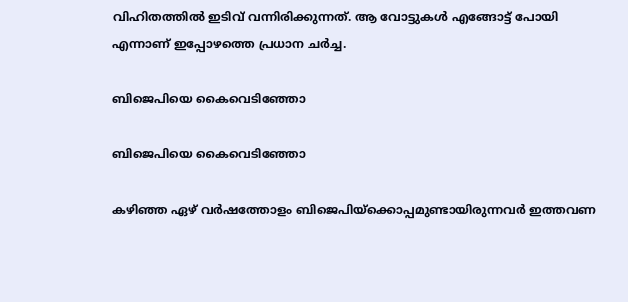വിഹിതത്തില്‍ ഇടിവ് വന്നിരിക്കുന്നത്. ആ വോട്ടുകള്‍ എങ്ങോട്ട് പോയി എന്നാണ് ഇപ്പോഴത്തെ പ്രധാന ചര്‍ച്ച.

ബിജെപിയെ കൈവെടിഞ്ഞോ

ബിജെപിയെ കൈവെടിഞ്ഞോ

കഴിഞ്ഞ ഏഴ് വര്‍ഷത്തോളം ബിജെപിയ്‌ക്കൊപ്പമുണ്ടായിരുന്നവര്‍ ഇത്തവണ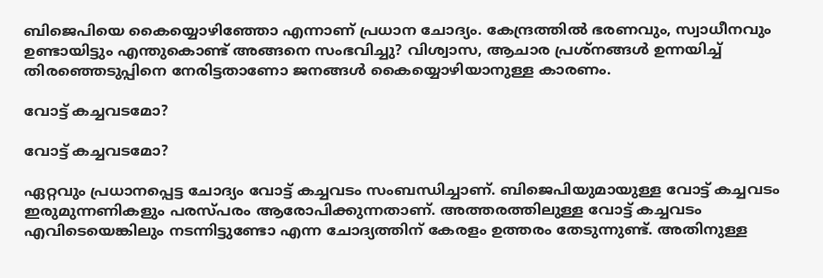ബിജെപിയെ കൈയ്യൊഴിഞ്ഞോ എന്നാണ് പ്രധാന ചോദ്യം. കേന്ദ്രത്തില്‍ ഭരണവും, സ്വാധീനവും ഉണ്ടായിട്ടും എന്തുകൊണ്ട് അങ്ങനെ സംഭവിച്ചു? വിശ്വാസ, ആചാര പ്രശ്‌നങ്ങള്‍ ഉന്നയിച്ച് തിരഞ്ഞെടുപ്പിനെ നേരിട്ടതാണോ ജനങ്ങള്‍ കൈയ്യൊഴിയാനുള്ള കാരണം.

വോട്ട് കച്ചവടമോ?

വോട്ട് കച്ചവടമോ?

ഏറ്റവും പ്രധാനപ്പെട്ട ചോദ്യം വോട്ട് കച്ചവടം സംബന്ധിച്ചാണ്. ബിജെപിയുമായുള്ള വോട്ട് കച്ചവടം ഇരുമുന്നണികളും പരസ്പരം ആരോപിക്കുന്നതാണ്. അത്തരത്തിലുള്ള വോട്ട് കച്ചവടം എവിടെയെങ്കിലും നടന്നിട്ടുണ്ടോ എന്ന ചോദ്യത്തിന് കേരളം ഉത്തരം തേടുന്നുണ്ട്. അതിനുള്ള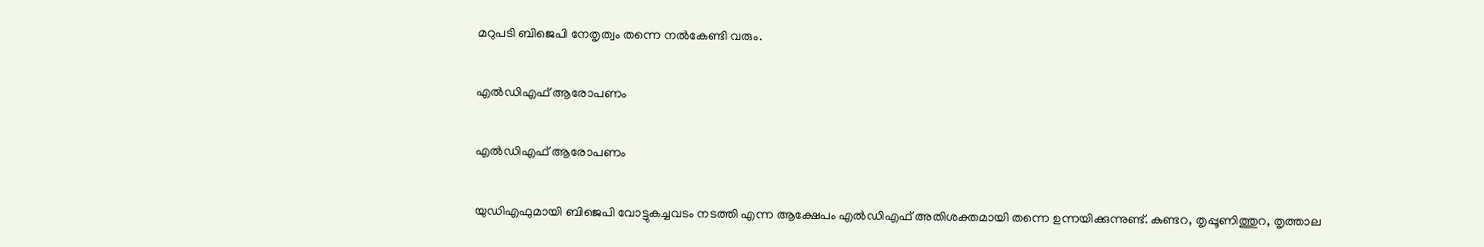മറുപടി ബിജെപി നേതൃത്വം തന്നെ നല്‍കേണ്ടി വരും.

എല്‍ഡിഎഫ് ആരോപണം

എല്‍ഡിഎഫ് ആരോപണം

യുഡിഎഫുമായി ബിജെപി വോട്ടുകച്ചവടം നടത്തി എന്ന ആക്ഷേപം എല്‍ഡിഎഫ് അതിശക്തമായി തന്നെ ഉന്നയിക്കുന്നുണ്ട്. കുണ്ടറ, തൃപ്പൂണിത്തുറ, തൃത്താല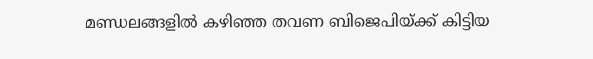മണ്ഡലങ്ങളില്‍ കഴിഞ്ഞ തവണ ബിജെപിയ്ക്ക് കിട്ടിയ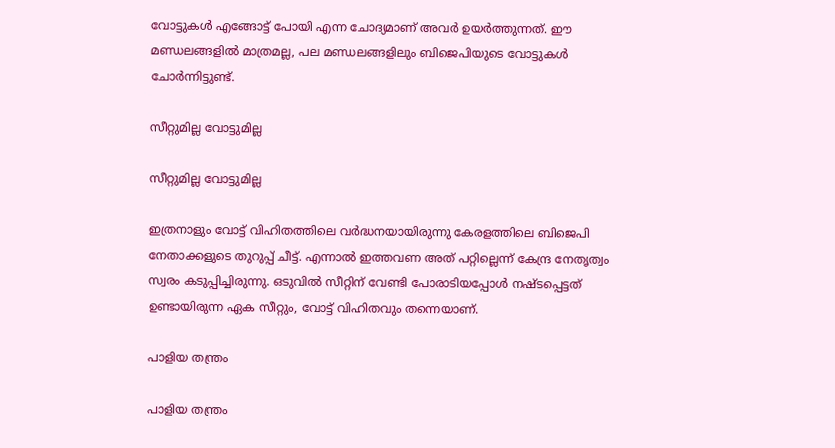വോട്ടുകള്‍ എങ്ങോട്ട് പോയി എന്ന ചോദ്യമാണ് അവര്‍ ഉയര്‍ത്തുന്നത്. ഈ മണ്ഡലങ്ങളില്‍ മാത്രമല്ല, പല മണ്ഡലങ്ങളിലും ബിജെപിയുടെ വോട്ടുകള്‍ ചോര്‍ന്നിട്ടുണ്ട്.

സീറ്റുമില്ല വോട്ടുമില്ല

സീറ്റുമില്ല വോട്ടുമില്ല

ഇത്രനാളും വോട്ട് വിഹിതത്തിലെ വര്‍ദ്ധനയായിരുന്നു കേരളത്തിലെ ബിജെപി നേതാക്കളുടെ തുറുപ്പ് ചീട്ട്. എന്നാല്‍ ഇത്തവണ അത് പറ്റില്ലെന്ന് കേന്ദ്ര നേതൃത്വം സ്വരം കടുപ്പിച്ചിരുന്നു. ഒടുവില്‍ സീറ്റിന് വേണ്ടി പോരാടിയപ്പോള്‍ നഷ്ടപ്പെട്ടത് ഉണ്ടായിരുന്ന ഏക സീറ്റും, വോട്ട് വിഹിതവും തന്നെയാണ്.

പാളിയ തന്ത്രം

പാളിയ തന്ത്രം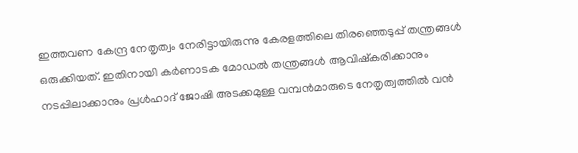ഇത്തവണ കേന്ദ്ര നേതൃത്വം നേരിട്ടായിരുന്നു കേരളത്തിലെ തിരഞ്ഞെടുപ്പ് തന്ത്രങ്ങള്‍ ഒരുക്കിയത്. ഇതിനായി കര്‍ണാടക മോഡല്‍ തന്ത്രങ്ങള്‍ ആവിഷ്‌കരിക്കാനും നടപ്പിലാക്കാനും പ്രള്‍ഹാദ് ജോഷി അടക്കമുള്ള വമ്പന്‍മാരുടെ നേതൃത്വത്തില്‍ വന്‍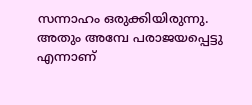സന്നാഹം ഒരുക്കിയിരുന്നു. അതും അമ്പേ പരാജയപ്പെട്ടു എന്നാണ്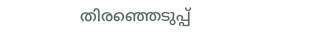തിരഞ്ഞെടുപ്പ്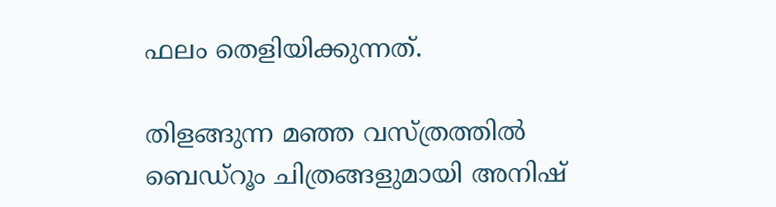ഫലം തെളിയിക്കുന്നത്.

തിളങ്ങുന്ന മഞ്ഞ വസ്ത്രത്തില്‍ ബെഡ്‌റൂം ചിത്രങ്ങളുമായി അനിഷ്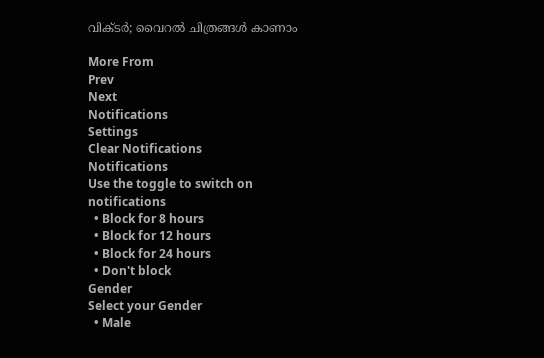വിക്ടര്‍; വൈറല്‍ ചിത്രങ്ങള്‍ കാണാം

More From
Prev
Next
Notifications
Settings
Clear Notifications
Notifications
Use the toggle to switch on notifications
  • Block for 8 hours
  • Block for 12 hours
  • Block for 24 hours
  • Don't block
Gender
Select your Gender
  • Male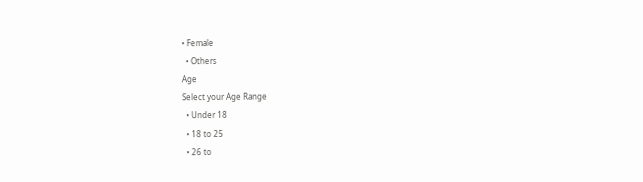• Female
  • Others
Age
Select your Age Range
  • Under 18
  • 18 to 25
  • 26 to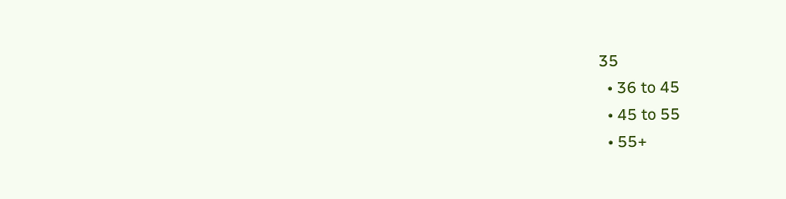35
  • 36 to 45
  • 45 to 55
  • 55+